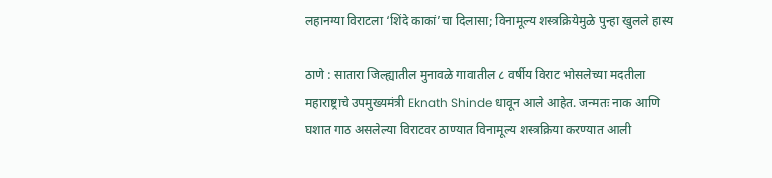लहानग्या विराटला ‘शिंदे काकां’चा दिलासा; विनामूल्य शस्त्रक्रियेमुळे पुन्हा खुलले हास्य

ठाणे : सातारा जिल्ह्यातील मुनावळे गावातील ८ वर्षीय विराट भोसलेच्या मदतीला महाराष्ट्राचे उपमुख्यमंत्री Eknath Shinde धावून आले आहेत. जन्मतः नाक आणि घशात गाठ असलेल्या विराटवर ठाण्यात विनामूल्य शस्त्रक्रिया करण्यात आली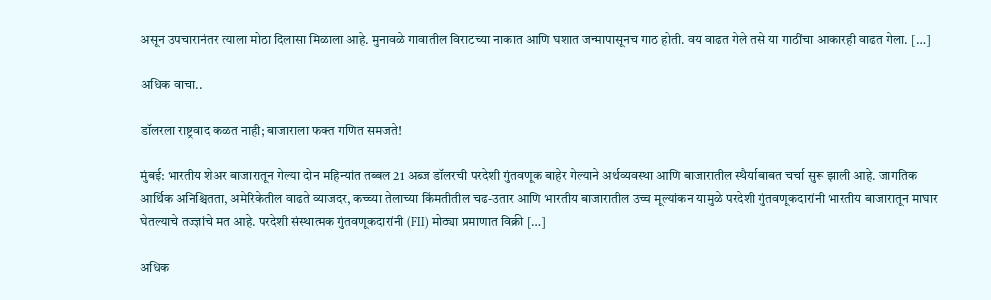असून उपचारानंतर त्याला मोठा दिलासा मिळाला आहे. मुनावळे गावातील विराटच्या नाकात आणि घशात जन्मापासूनच गाठ होती. वय वाढत गेले तसे या गाठींचा आकारही वाढत गेला. […]

अधिक वाचा..

डॉलरला राष्ट्रवाद कळत नाही; बाजाराला फक्त गणित समजते!

मुंबई: भारतीय शेअर बाजारातून गेल्या दोन महिन्यांत तब्बल 21 अब्ज डॉलरची परदेशी गुंतवणूक बाहेर गेल्याने अर्थव्यवस्था आणि बाजारातील स्थैर्याबाबत चर्चा सुरू झाली आहे. जागतिक आर्थिक अनिश्चितता, अमेरिकेतील वाढते व्याजदर, कच्च्या तेलाच्या किंमतीतील चढ-उतार आणि भारतीय बाजारातील उच्च मूल्यांकन यामुळे परदेशी गुंतवणूकदारांनी भारतीय बाजारातून माघार घेतल्याचे तज्ज्ञांचे मत आहे. परदेशी संस्थात्मक गुंतवणूकदारांनी (FII) मोठ्या प्रमाणात विक्री […]

अधिक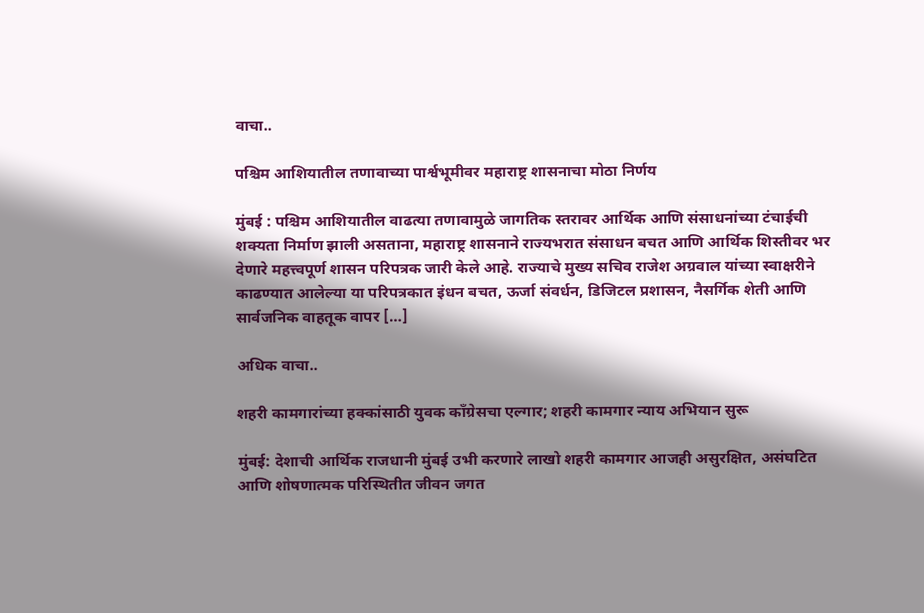वाचा..

पश्चिम आशियातील तणावाच्या पार्श्वभूमीवर महाराष्ट्र शासनाचा मोठा निर्णय

मुंबई : पश्चिम आशियातील वाढत्या तणावामुळे जागतिक स्तरावर आर्थिक आणि संसाधनांच्या टंचाईची शक्यता निर्माण झाली असताना, महाराष्ट्र शासनाने राज्यभरात संसाधन बचत आणि आर्थिक शिस्तीवर भर देणारे महत्त्वपूर्ण शासन परिपत्रक जारी केले आहे. राज्याचे मुख्य सचिव राजेश अग्रवाल यांच्या स्वाक्षरीने काढण्यात आलेल्या या परिपत्रकात इंधन बचत, ऊर्जा संवर्धन, डिजिटल प्रशासन, नैसर्गिक शेती आणि सार्वजनिक वाहतूक वापर […]

अधिक वाचा..

शहरी कामगारांच्या हक्कांसाठी युवक काँग्रेसचा एल्गार; शहरी कामगार न्याय अभियान सुरू

मुंबई: देशाची आर्थिक राजधानी मुंबई उभी करणारे लाखो शहरी कामगार आजही असुरक्षित, असंघटित आणि शोषणात्मक परिस्थितीत जीवन जगत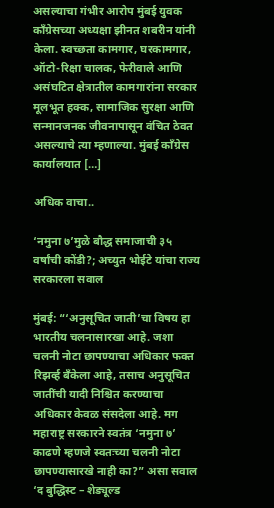असल्याचा गंभीर आरोप मुंबई युवक काँग्रेसच्या अध्यक्षा झीनत शबरीन यांनी केला. स्वच्छता कामगार, घरकामगार, ऑटो-रिक्षा चालक, फेरीवाले आणि असंघटित क्षेत्रातील कामगारांना सरकार मूलभूत हक्क, सामाजिक सुरक्षा आणि सन्मानजनक जीवनापासून वंचित ठेवत असल्याचे त्या म्हणाल्या. मुंबई काँग्रेस कार्यालयात […]

अधिक वाचा..

‘नमुना ७’मुळे बौद्ध समाजाची ३५ वर्षांची कोंडी?; अच्युत भोईटे यांचा राज्य सरकारला सवाल

मुंबई: “‘अनुसूचित जाती’चा विषय हा भारतीय चलनासारखा आहे. जशा चलनी नोटा छापण्याचा अधिकार फक्त रिझर्व्ह बँकेला आहे, तसाच अनुसूचित जातींची यादी निश्चित करण्याचा अधिकार केवळ संसदेला आहे. मग महाराष्ट्र सरकारने स्वतंत्र ‘नमुना ७’ काढणे म्हणजे स्वतःच्या चलनी नोटा छापण्यासारखे नाही का?” असा सवाल ‘द बुद्धिस्ट – शेड्यूल्ड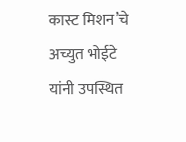कास्ट मिशन’चे अच्युत भोईटे यांनी उपस्थित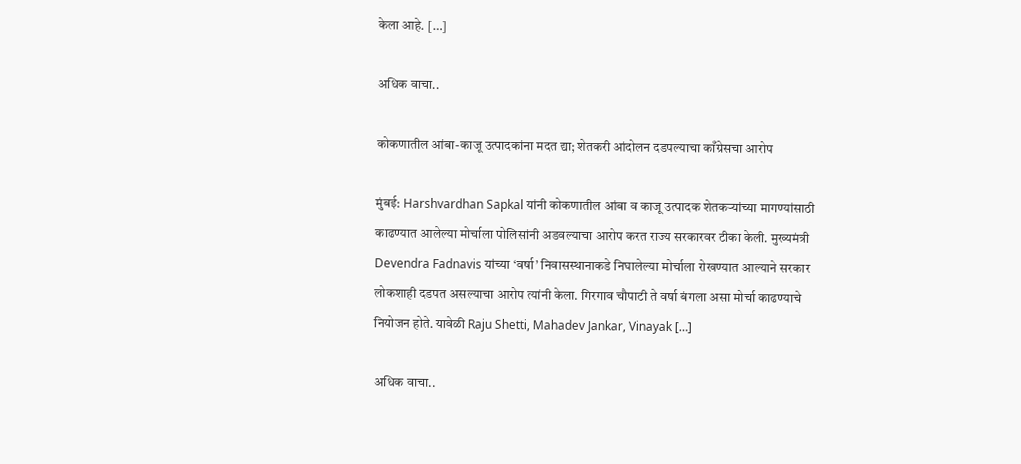केला आहे. […]

अधिक वाचा..

कोकणातील आंबा-काजू उत्पादकांना मदत द्या; शेतकरी आंदोलन दडपल्याचा काँग्रेसचा आरोप

मुंबई: Harshvardhan Sapkal यांनी कोकणातील आंबा व काजू उत्पादक शेतकऱ्यांच्या मागण्यांसाठी काढण्यात आलेल्या मोर्चाला पोलिसांनी अडवल्याचा आरोप करत राज्य सरकारवर टीका केली. मुख्यमंत्री Devendra Fadnavis यांच्या ‘वर्षा’ निवासस्थानाकडे निघालेल्या मोर्चाला रोखण्यात आल्याने सरकार लोकशाही दडपत असल्याचा आरोप त्यांनी केला. गिरगाव चौपाटी ते वर्षा बंगला असा मोर्चा काढण्याचे नियोजन होते. यावेळी Raju Shetti, Mahadev Jankar, Vinayak […]

अधिक वाचा..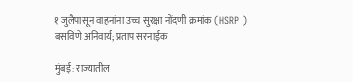१ जुलैपासून वाहनांना उच्च सुरक्षा नोंदणी क्रमांक (HSRP ) बसविणे अनिवार्य; प्रताप सरनाईक

मुंबई: राज्यातील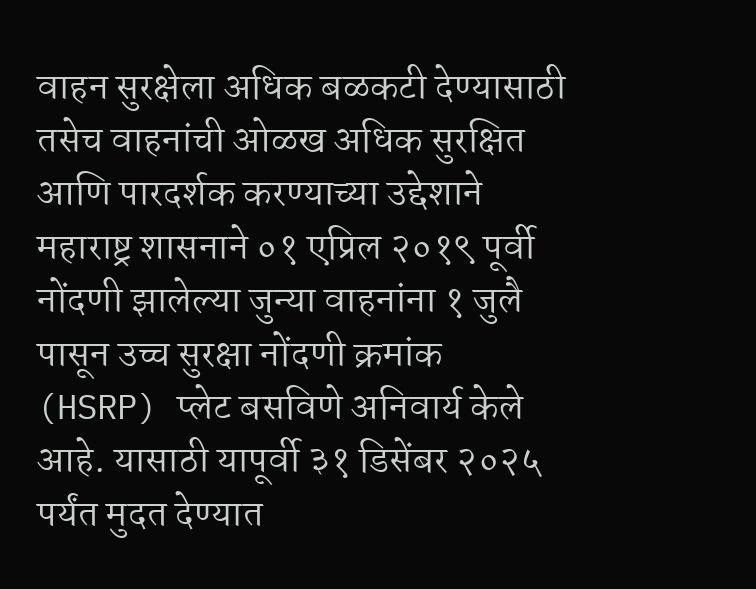वाहन सुरक्षेला अधिक बळकटी देण्यासाठी तसेच वाहनांची ओळख अधिक सुरक्षित आणि पारदर्शक करण्याच्या उद्देशाने महाराष्ट्र शासनाने ०१ एप्रिल २०१९ पूर्वी नोंदणी झालेल्या जुन्या वाहनांना १ जुलै पासून उच्च सुरक्षा नोंदणी क्रमांक (HSRP) प्लेट बसविणे अनिवार्य केले आहे. यासाठी यापूर्वी ३१ डिसेंबर २०२५ पर्यंत मुदत देण्यात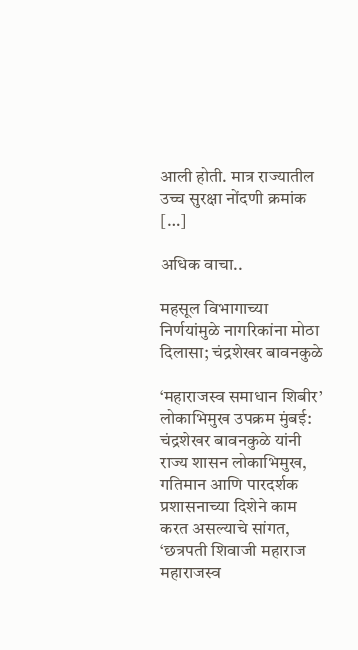आली होती. मात्र राज्यातील उच्च सुरक्षा नोंदणी क्रमांक […]

अधिक वाचा..

महसूल विभागाच्या निर्णयांमुळे नागरिकांना मोठा दिलासा; चंद्रशेखर बावनकुळे

‘महाराजस्व समाधान शिबीर’ लोकाभिमुख उपक्रम मुंबई: चंद्रशेखर बावनकुळे यांनी राज्य शासन लोकाभिमुख, गतिमान आणि पारदर्शक प्रशासनाच्या दिशेने काम करत असल्याचे सांगत, ‘छत्रपती शिवाजी महाराज महाराजस्व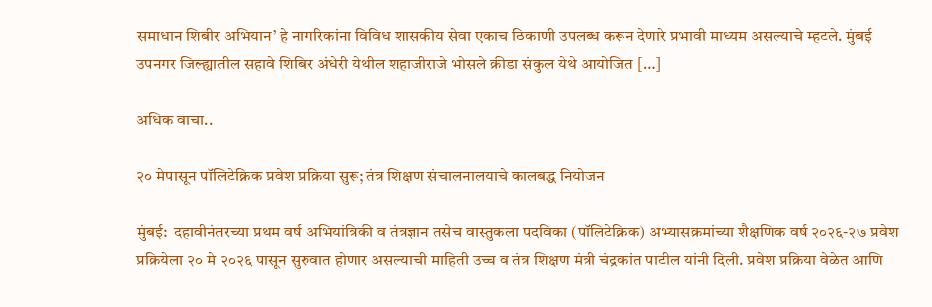समाधान शिबीर अभियान’ हे नागरिकांना विविध शासकीय सेवा एकाच ठिकाणी उपलब्ध करून देणारे प्रभावी माध्यम असल्याचे म्हटले. मुंबई उपनगर जिल्ह्यातील सहावे शिबिर अंधेरी येथील शहाजीराजे भोसले क्रीडा संकुल येथे आयोजित […]

अधिक वाचा..

२० मेपासून पॉलिटेक्निक प्रवेश प्रक्रिया सुरू; तंत्र शिक्षण संचालनालयाचे कालबद्ध नियोजन

मुंबई:  दहावीनंतरच्या प्रथम वर्ष अभियांत्रिकी व तंत्रज्ञान तसेच वास्तुकला पदविका (पॉलिटेक्निक) अभ्यासक्रमांच्या शैक्षणिक वर्ष २०२६-२७ प्रवेश प्रक्रियेला २० मे २०२६ पासून सुरुवात होणार असल्याची माहिती उच्च व तंत्र शिक्षण मंत्री चंद्रकांत पाटील यांनी दिली. प्रवेश प्रक्रिया वेळेत आणि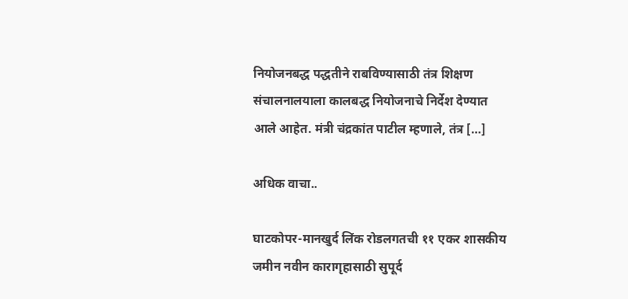नियोजनबद्ध पद्धतीने राबविण्यासाठी तंत्र शिक्षण संचालनालयाला कालबद्ध नियोजनाचे निर्देश देण्यात आले आहेत. मंत्री चंद्रकांत पाटील म्हणाले, तंत्र […]

अधिक वाचा..

घाटकोपर-मानखुर्द लिंक रोडलगतची ११ एकर शासकीय जमीन नवीन कारागृहासाठी सुपूर्द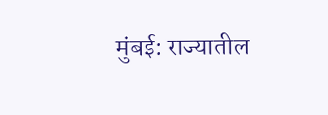मुंबई: राज्यातील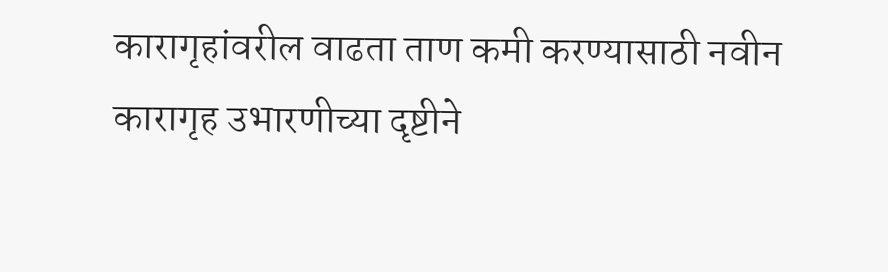कारागृहांवरील वाढता ताण कमी करण्यासाठी नवीन कारागृह उभारणीच्या दृष्टीने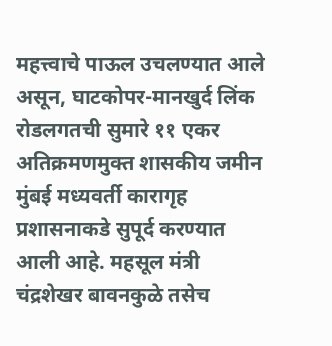महत्त्वाचे पाऊल उचलण्यात आले असून, घाटकोपर-मानखुर्द लिंक रोडलगतची सुमारे ११ एकर अतिक्रमणमुक्त शासकीय जमीन मुंबई मध्यवर्ती कारागृह प्रशासनाकडे सुपूर्द करण्यात आली आहे. महसूल मंत्री चंद्रशेखर बावनकुळे तसेच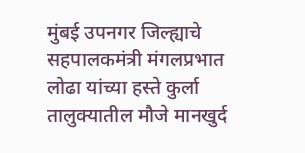मुंबई उपनगर जिल्ह्याचे सहपालकमंत्री मंगलप्रभात लोढा यांच्या हस्ते कुर्ला तालुक्यातील मौजे मानखुर्द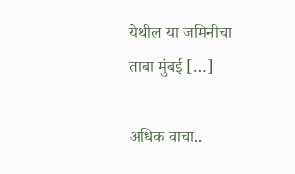येथील या जमिनीचा ताबा मुंबई […]

अधिक वाचा..